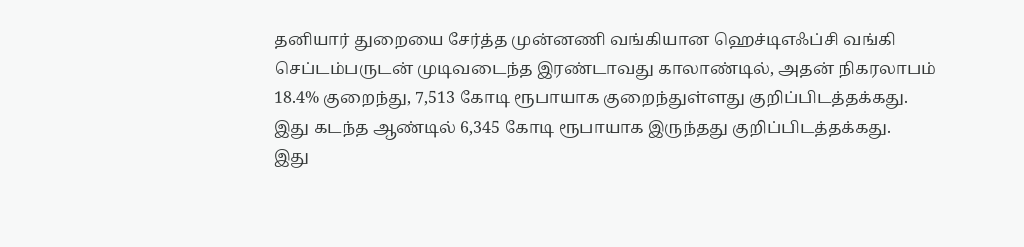தனியார் துறையை சேர்த்த முன்னணி வங்கியான ஹெச்டிஎஃப்சி வங்கி செப்டம்பருடன் முடிவடைந்த இரண்டாவது காலாண்டில், அதன் நிகரலாபம் 18.4% குறைந்து, 7,513 கோடி ரூபாயாக குறைந்துள்ளது குறிப்பிடத்தக்கது.
இது கடந்த ஆண்டில் 6,345 கோடி ரூபாயாக இருந்தது குறிப்பிடத்தக்கது.
இது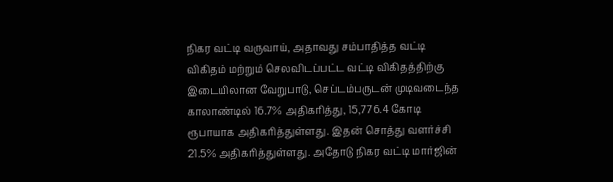நிகர வட்டி வருவாய், அதாவது சம்பாதித்த வட்டி விகிதம் மற்றும் செலவிடப்பட்ட வட்டி விகிதத்திற்கு இடையிலான வேறுபாடு, செப்டம்பருடன் முடிவடைந்த காலாண்டில் 16.7% அதிகரித்து, 15,776.4 கோடி ரூபாயாக அதிகரித்துள்ளது. இதன் சொத்து வளர்ச்சி 21.5% அதிகரித்துள்ளது. அதோடு நிகர வட்டி மார்ஜின்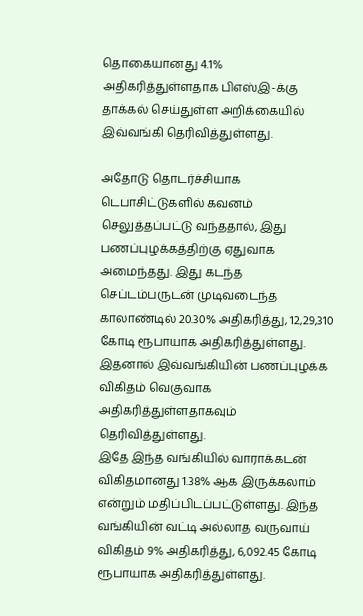தொகையானது 4.1% அதிகரித்துள்ளதாக பிஎஸ்இ-க்கு தாக்கல் செய்துள்ள அறிக்கையில் இவ்வங்கி தெரிவித்துள்ளது.

அதோடு தொடர்ச்சியாக டெபாசிட்டுகளில் கவனம் செலுத்தப்பட்டு வந்ததால், இது பணப்புழக்கத்திற்கு ஏதுவாக அமைந்தது. இது கடந்த செப்டம்பருடன் முடிவடைந்த காலாண்டில் 20.30% அதிகரித்து, 12,29,310 கோடி ரூபாயாக அதிகரித்துள்ளது. இதனால் இவ்வங்கியின் பணப்புழக்க விகிதம் வெகுவாக அதிகரித்துள்ளதாகவும் தெரிவித்துள்ளது.
இதே இந்த வங்கியில் வாராக்கடன் விகிதமானது 1.38% ஆக இருக்கலாம் என்றும் மதிப்பிடப்பட்டுள்ளது. இந்த வங்கியின் வட்டி அல்லாத வருவாய் விகிதம் 9% அதிகரித்து, 6,092.45 கோடி ரூபாயாக அதிகரித்துள்ளது.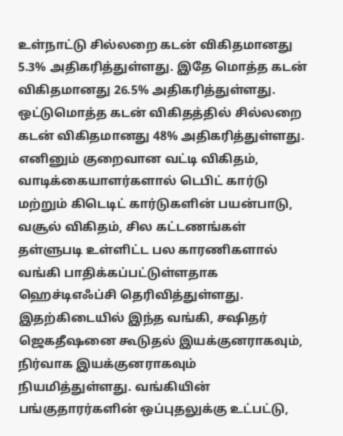உள்நாட்டு சில்லறை கடன் விகிதமானது 5.3% அதிகரித்துள்ளது. இதே மொத்த கடன் விகிதமானது 26.5% அதிகரித்துள்ளது. ஒட்டுமொத்த கடன் விகிதத்தில் சில்லறை கடன் விகிதமானது 48% அதிகரித்துள்ளது.
எனினும் குறைவான வட்டி விகிதம், வாடிக்கையாளர்களால் டெபிட் கார்டு மற்றும் கிடெடிட் கார்டுகளின் பயன்பாடு, வசூல் விகிதம், சில கட்டணங்கள் தள்ளுபடி உள்ளிட்ட பல காரணிகளால் வங்கி பாதிக்கப்பட்டுள்ளதாக ஹெச்டிஎஃப்சி தெரிவித்துள்ளது.
இதற்கிடையில் இந்த வங்கி, சஷிதர் ஜெகதீஷனை கூடுதல் இயக்குனராகவும், நிர்வாக இயக்குனராகவும் நியமித்துள்ளது. வங்கியின் பங்குதாரர்களின் ஒப்புதலுக்கு உட்பட்டு,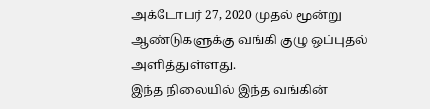அக்டோபர் 27, 2020 முதல் மூன்று ஆண்டுகளுக்கு வங்கி குழு ஒப்புதல் அளித்துள்ளது.
இந்த நிலையில் இந்த வங்கின்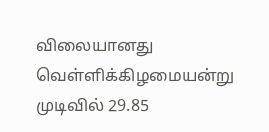விலையானது வெள்ளிக்கிழமையன்று முடிவில் 29.85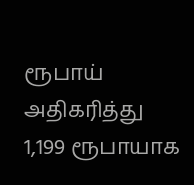ரூபாய் அதிகரித்து 1,199 ரூபாயாக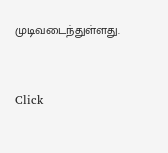முடிவடைந்துள்ளது.


Click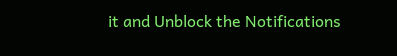it and Unblock the Notifications